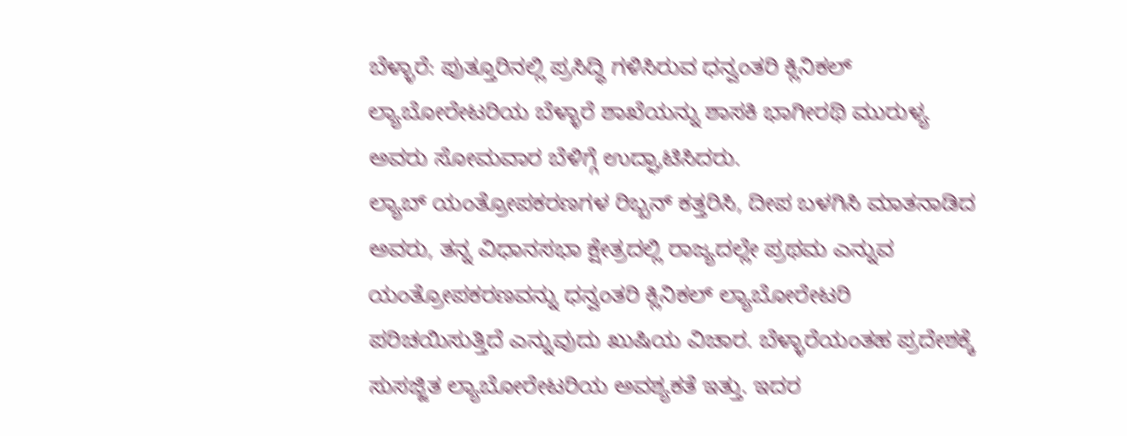ಬೆಳ್ಳಾರೆ: ಪುತ್ತೂರಿನಲ್ಲಿ ಪ್ರಸಿದ್ಧಿ ಗಳಿಸಿರುವ ಧನ್ವಂತರಿ ಕ್ಲಿನಿಕಲ್ ಲ್ಯಾಬೋರೇಟರಿಯ ಬೆಳ್ಳಾರೆ ಶಾಖೆಯನ್ನು ಶಾಸಕಿ ಭಾಗೀರಥಿ ಮುರುಳ್ಯ ಅವರು ಸೋಮವಾರ ಬೆಳಿಗ್ಗೆ ಉದ್ಘಾಟಿಸಿದರು.
ಲ್ಯಾಬ್ ಯಂತ್ರೋಪಕರಣಗಳ ರಿಬ್ಬನ್ ಕತ್ತರಿಸಿ, ದೀಪ ಬಳಗಿಸಿ ಮಾತನಾಡಿದ ಅವರು, ತನ್ನ ವಿಧಾನಸಭಾ ಕ್ಷೇತ್ರದಲ್ಲಿ ರಾಜ್ಯದಲ್ಲೇ ಪ್ರಥಮ ಎನ್ನುವ ಯಂತ್ರೋಪಕರಣವನ್ನು ಧನ್ವಂತರಿ ಕ್ಲಿನಿಕಲ್ ಲ್ಯಾಬೋರೇಟರಿ ಪರಿಚಯಿಸುತ್ತಿದೆ ಎನ್ನುವುದು ಖುಷಿಯ ವಿಚಾರ. ಬೆಳ್ಳಾರೆಯಂತಹ ಪ್ರದೇಶಕ್ಕೆ ಸುಸಜ್ಜಿತ ಲ್ಯಾಬೋರೇಟರಿಯ ಅವಶ್ಯಕತೆ ಇತ್ತು. ಇದರ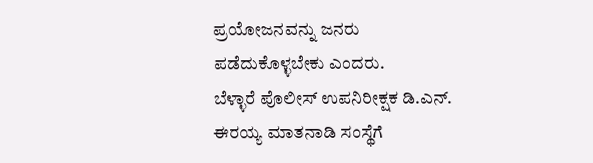ಪ್ರಯೋಜನವನ್ನು ಜನರು ಪಡೆದುಕೊಳ್ಳಬೇಕು ಎಂದರು.
ಬೆಳ್ಳಾರೆ ಪೊಲೀಸ್ ಉಪನಿರೀಕ್ಷಕ ಡಿ.ಎನ್. ಈರಯ್ಯ ಮಾತನಾಡಿ ಸಂಸ್ಥೆಗೆ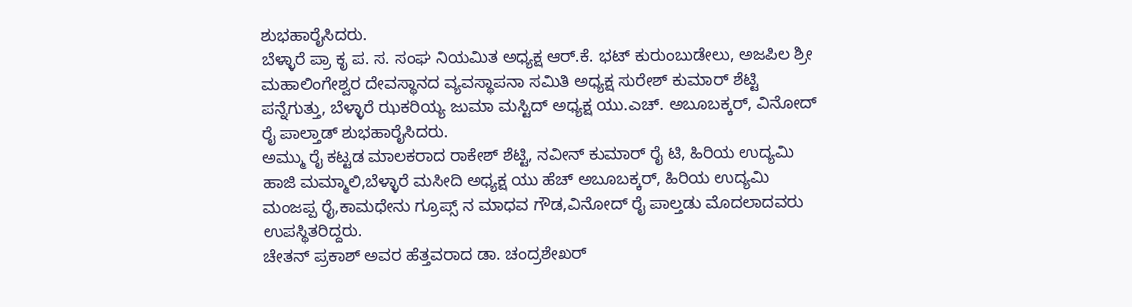ಶುಭಹಾರೈಸಿದರು.
ಬೆಳ್ಳಾರೆ ಪ್ರಾ ಕೃ ಪ. ಸ. ಸಂಘ ನಿಯಮಿತ ಅಧ್ಯಕ್ಷ ಆರ್.ಕೆ. ಭಟ್ ಕುರುಂಬುಡೇಲು, ಅಜಪಿಲ ಶ್ರೀ ಮಹಾಲಿಂಗೇಶ್ವರ ದೇವಸ್ಥಾನದ ವ್ಯವಸ್ಥಾಪನಾ ಸಮಿತಿ ಅಧ್ಯಕ್ಷ ಸುರೇಶ್ ಕುಮಾರ್ ಶೆಟ್ಟಿ ಪನ್ನೆಗುತ್ತು, ಬೆಳ್ಳಾರೆ ಝಕರಿಯ್ಯ ಜುಮಾ ಮಸ್ಟಿದ್ ಅಧ್ಯಕ್ಷ ಯು.ಎಚ್. ಅಬೂಬಕ್ಕರ್, ವಿನೋದ್ ರೈ ಪಾಲ್ತಾಡ್ ಶುಭಹಾರೈಸಿದರು.
ಅಮ್ಮು ರೈ ಕಟ್ಟಡ ಮಾಲಕರಾದ ರಾಕೇಶ್ ಶೆಟ್ಟಿ, ನವೀನ್ ಕುಮಾರ್ ರೈ ಟಿ, ಹಿರಿಯ ಉದ್ಯಮಿ ಹಾಜಿ ಮಮ್ಮಾಲಿ,ಬೆಳ್ಳಾರೆ ಮಸೀದಿ ಅಧ್ಯಕ್ಷ ಯು ಹೆಚ್ ಅಬೂಬಕ್ಕರ್, ಹಿರಿಯ ಉದ್ಯಮಿ ಮಂಜಪ್ಪ ರೈ,ಕಾಮಧೇನು ಗ್ರೂಪ್ಸ್ ನ ಮಾಧವ ಗೌಡ,ವಿನೋದ್ ರೈ ಪಾಲ್ತಡು ಮೊದಲಾದವರು ಉಪಸ್ಥಿತರಿದ್ದರು.
ಚೇತನ್ ಪ್ರಕಾಶ್ ಅವರ ಹೆತ್ತವರಾದ ಡಾ. ಚಂದ್ರಶೇಖರ್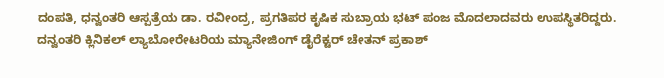ದಂಪತಿ, ಧನ್ವಂತರಿ ಆಸ್ಪತ್ರೆಯ ಡಾ. ರವೀಂದ್ರ, ಪ್ರಗತಿಪರ ಕೃಷಿಕ ಸುಬ್ರಾಯ ಭಟ್ ಪಂಜ ಮೊದಲಾದವರು ಉಪಸ್ಥಿತರಿದ್ದರು.
ದನ್ವಂತರಿ ಕ್ಲಿನಿಕಲ್ ಲ್ಯಾಬೋರೇಟರಿಯ ಮ್ಯಾನೇಜಿಂಗ್ ಡೈರೆಕ್ಟರ್ ಚೇತನ್ ಪ್ರಕಾಶ್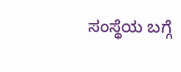ಸಂಸ್ಥೆಯ ಬಗ್ಗೆ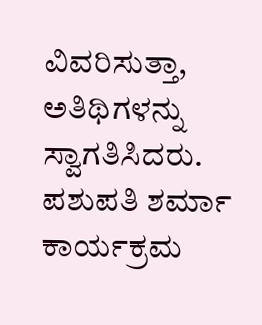ವಿವರಿಸುತ್ತಾ, ಅತಿಥಿಗಳನ್ನು ಸ್ವಾಗತಿಸಿದರು. ಪಶುಪತಿ ಶರ್ಮಾ ಕಾರ್ಯಕ್ರಮ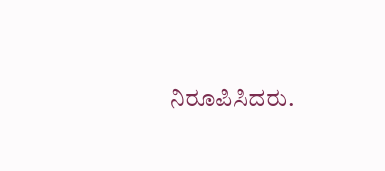ನಿರೂಪಿಸಿದರು.